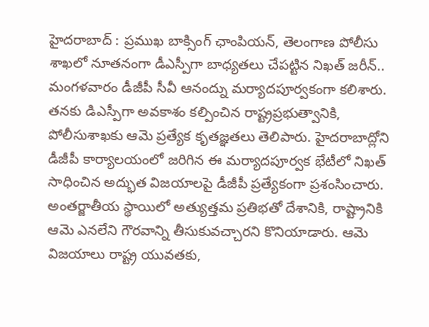హైదరాబాద్ : ప్రముఖ బాక్సింగ్ ఛాంపియన్, తెలంగాణ పోలీసు శాఖలో నూతనంగా డీఎస్పీగా బాధ్యతలు చేపట్టిన నిఖత్ జరీన్.. మంగళవారం డీజీపీ సీవీ ఆనంద్ను మర్యాదపూర్వకంగా కలిశారు. తనకు డిఎస్పీగా అవకాశం కల్పించిన రాష్ట్రప్రభుత్వానికి, పోలీసుశాఖకు ఆమె ప్రత్యేక కృతజ్ఞతలు తెలిపారు. హైదరాబాద్లోని డీజీపీ కార్యాలయంలో జరిగిన ఈ మర్యాదపూర్వక భేటీలో నిఖత్ సాధించిన అద్భుత విజయాలపై డీజీపీ ప్రత్యేకంగా ప్రశంసించారు. అంతర్జాతీయ స్థాయిలో అత్యుత్తమ ప్రతిభతో దేశానికి, రాష్ట్రానికి ఆమె ఎనలేని గౌరవాన్ని తీసుకువచ్చారని కొనియాడారు. ఆమె విజయాలు రాష్ట్ర యువతకు,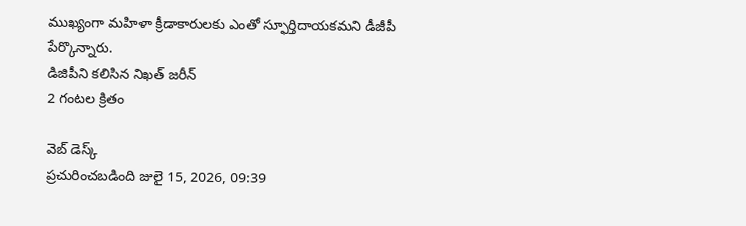ముఖ్యంగా మహిళా క్రీడాకారులకు ఎంతో స్ఫూర్తిదాయకమని డీజీపీ పేర్కొన్నారు.
డిజిపీని కలిసిన నిఖత్ జరీన్
2 గంటల క్రితం

వెబ్ డెస్క్
ప్రచురించబడింది జులై 15, 2026, 09:39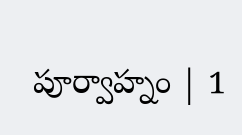పూర్వాహ్నం | 1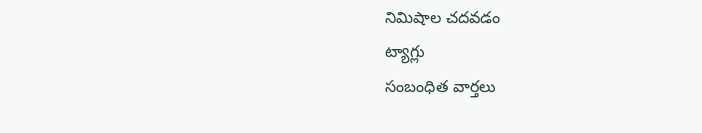నిమిషాల చదవడం
ట్యాగ్లు
సంబంధిత వార్తలు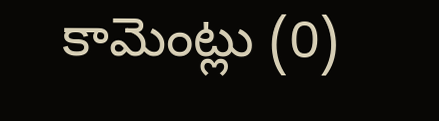కామెంట్లు (0)